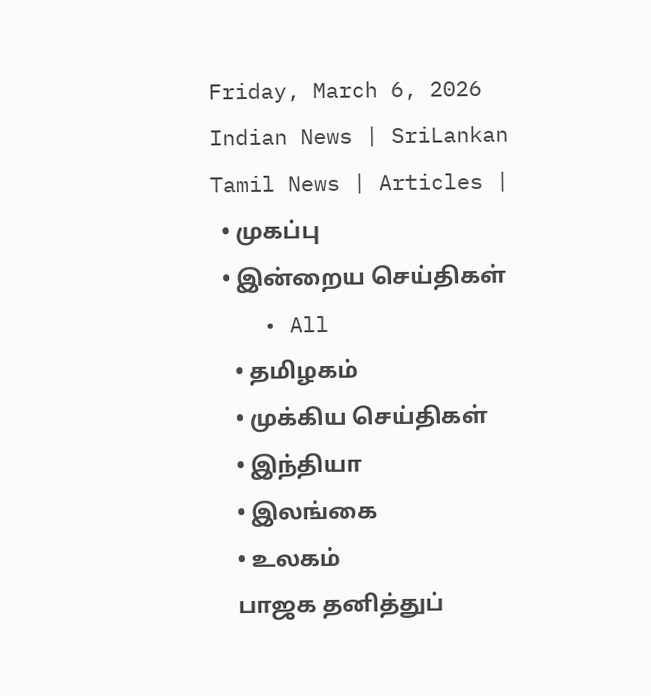Friday, March 6, 2026
Indian News | SriLankan Tamil News | Articles |
  • முகப்பு
  • இன்றைய செய்திகள்
    • All
    • தமிழகம்
    • முக்கிய செய்திகள்
    • இந்தியா
    • இலங்கை
    • உலகம்
    பாஜக தனித்துப்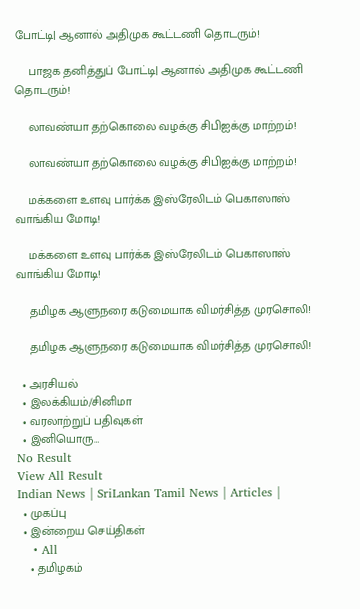போட்டி| ஆனால் அதிமுக கூட்டணி தொடரும்!

    பாஜக தனித்துப் போட்டி| ஆனால் அதிமுக கூட்டணி தொடரும்!

    லாவண்யா தற்கொலை வழக்கு சிபிஐக்கு மாற்றம்!

    லாவண்யா தற்கொலை வழக்கு சிபிஐக்கு மாற்றம்!

    மக்களை உளவு பார்க்க இஸ்ரேலிடம் பெகாஸாஸ் வாங்கிய மோடி!

    மக்களை உளவு பார்க்க இஸ்ரேலிடம் பெகாஸாஸ் வாங்கிய மோடி!

    தமிழக ஆளுநரை கடுமையாக விமர்சித்த முரசொலி!

    தமிழக ஆளுநரை கடுமையாக விமர்சித்த முரசொலி!

  • அரசியல்
  • இலக்கியம்/சினிமா
  • வரலாற்றுப் பதிவுகள்
  • இனியொரு…
No Result
View All Result
Indian News | SriLankan Tamil News | Articles |
  • முகப்பு
  • இன்றைய செய்திகள்
    • All
    • தமிழகம்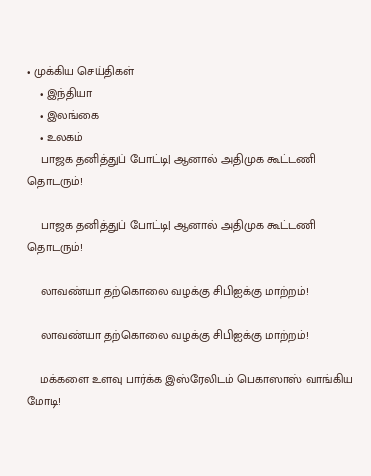• முக்கிய செய்திகள்
    • இந்தியா
    • இலங்கை
    • உலகம்
    பாஜக தனித்துப் போட்டி| ஆனால் அதிமுக கூட்டணி தொடரும்!

    பாஜக தனித்துப் போட்டி| ஆனால் அதிமுக கூட்டணி தொடரும்!

    லாவண்யா தற்கொலை வழக்கு சிபிஐக்கு மாற்றம்!

    லாவண்யா தற்கொலை வழக்கு சிபிஐக்கு மாற்றம்!

    மக்களை உளவு பார்க்க இஸ்ரேலிடம் பெகாஸாஸ் வாங்கிய மோடி!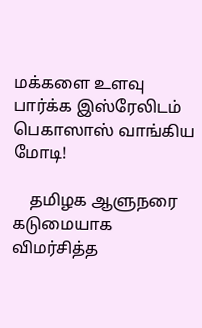மக்களை உளவு பார்க்க இஸ்ரேலிடம் பெகாஸாஸ் வாங்கிய மோடி!

    தமிழக ஆளுநரை கடுமையாக விமர்சித்த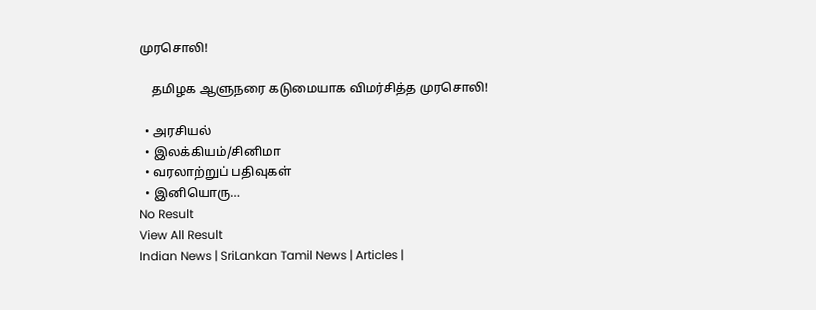முரசொலி!

    தமிழக ஆளுநரை கடுமையாக விமர்சித்த முரசொலி!

  • அரசியல்
  • இலக்கியம்/சினிமா
  • வரலாற்றுப் பதிவுகள்
  • இனியொரு…
No Result
View All Result
Indian News | SriLankan Tamil News | Articles |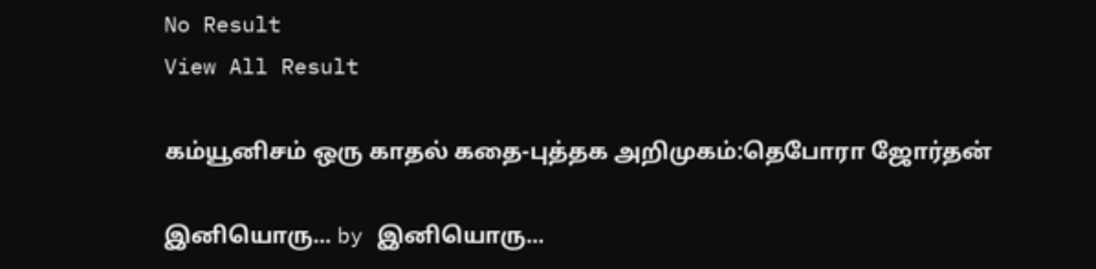No Result
View All Result

கம்யூனிசம் ஒரு காதல் கதை-புத்தக அறிமுகம்:தெபோரா ஜோர்தன்

இனியொரு... by இனியொரு...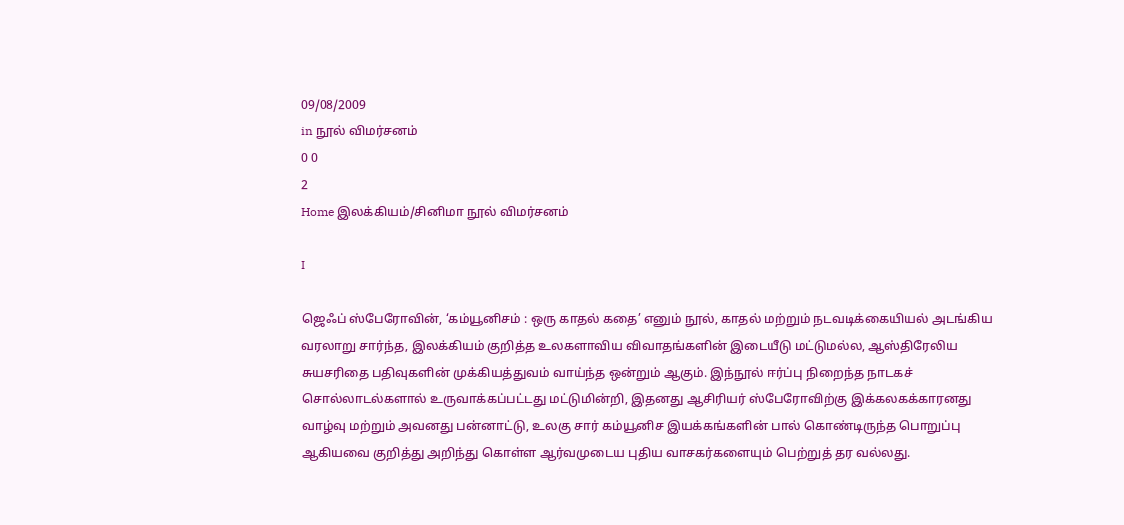09/08/2009
in நூல் விமர்சனம்
0 0
2
Home இலக்கியம்/சினிமா நூல் விமர்சனம்

I

ஜெஃப் ஸ்பேரோவின், ‘கம்யூனிசம் : ஒரு காதல் கதை’ எனும் நூல், காதல் மற்றும் நடவடிக்கையியல் அடங்கிய வரலாறு சார்ந்த, இலக்கியம் குறித்த உலகளாவிய விவாதங்களின் இடையீடு மட்டுமல்ல, ஆஸ்திரேலிய சுயசரிதை பதிவுகளின் முக்கியத்துவம் வாய்ந்த ஒன்றும் ஆகும். இந்நூல் ஈர்ப்பு நிறைந்த நாடகச் சொல்லாடல்களால் உருவாக்கப்பட்டது மட்டுமின்றி, இதனது ஆசிரியர் ஸ்பேரோவிற்கு இக்கலகக்காரனது வாழ்வு மற்றும் அவனது பன்னாட்டு, உலகு சார் கம்யூனிச இயக்கங்களின் பால் கொண்டிருந்த பொறுப்பு ஆகியவை குறித்து அறிந்து கொள்ள ஆர்வமுடைய புதிய வாசகர்களையும் பெற்றுத் தர வல்லது.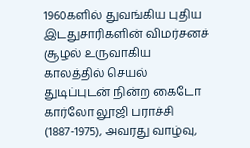1960களில் துவங்கிய புதிய இடதுசாரிகளின் விமர்சனச் சூழல் உருவாகிய காலத்தில் செயல் துடிப்புடன் நின்ற கைடோ கார்லோ லூஜி பராச்சி (1887-1975), அவரது வாழ்வு,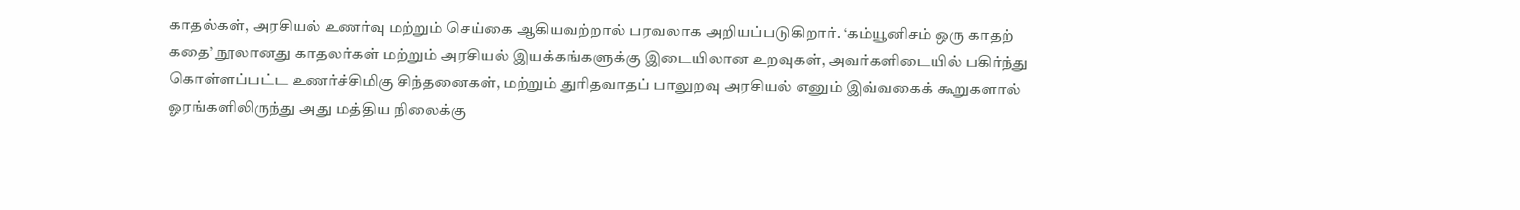காதல்கள், அரசியல் உணர்வு மற்றும் செய்கை ஆகியவற்றால் பரவலாக அறியப்படுகிறார். ‘கம்யூனிசம் ஒரு காதற் கதை’ நூலானது காதலர்கள் மற்றும் அரசியல் இயக்கங்களுக்கு இடையிலான உறவுகள், அவர்களிடையில் பகிர்ந்து கொள்ளப்பட்ட உணர்ச்சிமிகு சிந்தனைகள், மற்றும் துரிதவாதப் பாலுறவு அரசியல் எனும் இவ்வகைக் கூறுகளால் ஓரங்களிலிருந்து அது மத்திய நிலைக்கு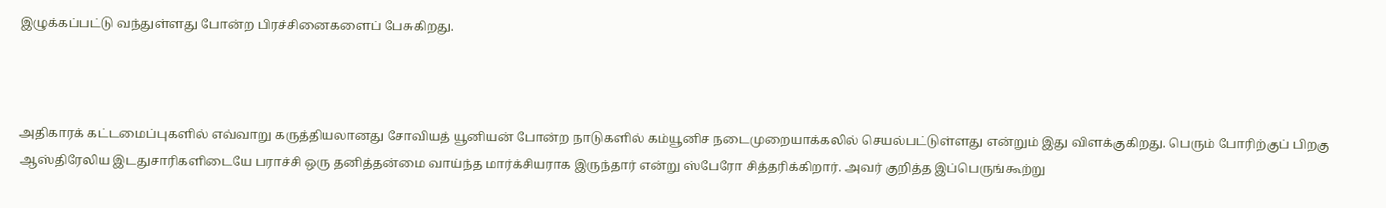இழுக்கப்பட்டு வந்துள்ளது போன்ற பிரச்சினைகளைப் பேசுகிறது.



அதிகாரக் கட்டமைப்புகளில் எவ்வாறு கருத்தியலானது சோவியத் யூனியன் போன்ற நாடுகளில் கம்யூனிச நடைமுறையாக்கலில் செயல்பட்டுள்ளது என்றும் இது விளக்குகிறது. பெரும் போரிற்குப் பிறகு ஆஸ்திரேலிய இடதுசாரிகளிடையே பராச்சி ஒரு தனித்தன்மை வாய்ந்த மார்க்சியராக இருந்தார் என்று ஸ்பேரோ சித்தரிக்கிறார். அவர் குறித்த இப்பெருங்கூற்று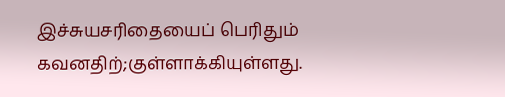இச்சுயசரிதையைப் பெரிதும் கவனதிற்;குள்ளாக்கியுள்ளது.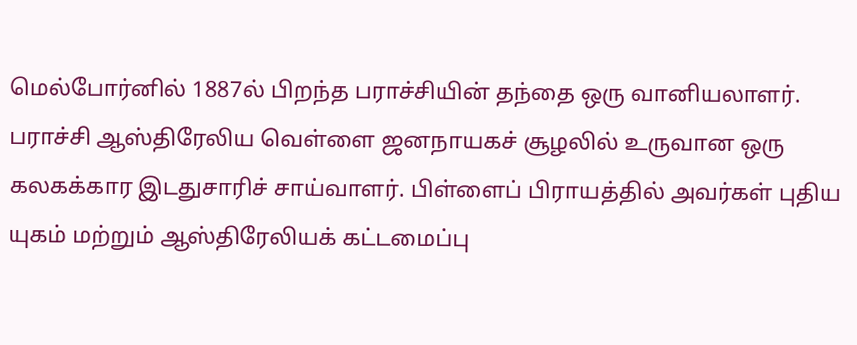மெல்போர்னில் 1887ல் பிறந்த பராச்சியின் தந்தை ஒரு வானியலாளர். பராச்சி ஆஸ்திரேலிய வெள்ளை ஜனநாயகச் சூழலில் உருவான ஒரு கலகக்கார இடதுசாரிச் சாய்வாளர். பிள்ளைப் பிராயத்தில் அவர்கள் புதிய யுகம் மற்றும் ஆஸ்திரேலியக் கட்டமைப்பு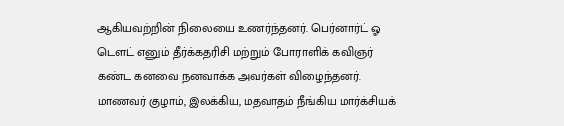ஆகியவற்றின் நிலையை உணர்ந்தனர். பெர்னார்ட் ஓ டௌட் எனும் தீர்க்கதரிசி மற்றும் போராளிக் கவிஞர் கண்ட கனவை நனவாக்க அவர்கள் விழைந்தனர். மாணவர் குழாம், இலக்கிய, மதவாதம் நீங்கிய மார்க்சியக்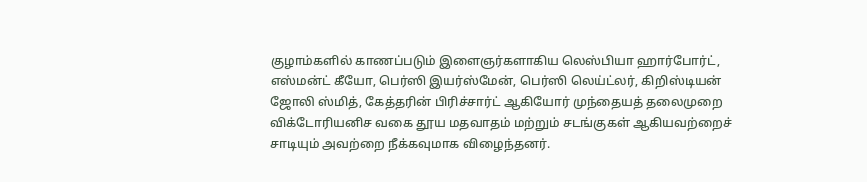குழாம்களில் காணப்படும் இளைஞர்களாகிய லெஸ்பியா ஹார்போர்ட், எஸ்மன்ட் கீயோ, பெர்ஸி இயர்ஸ்மேன், பெர்ஸி லெய்ட்லர், கிறிஸ்டியன் ஜோலி ஸ்மித், கேத்தரின் பிரிச்சார்ட் ஆகியோர் முந்தையத் தலைமுறை விக்டோரியனிச வகை தூய மதவாதம் மற்றும் சடங்குகள் ஆகியவற்றைச் சாடியும் அவற்றை நீக்கவுமாக விழைந்தனர்.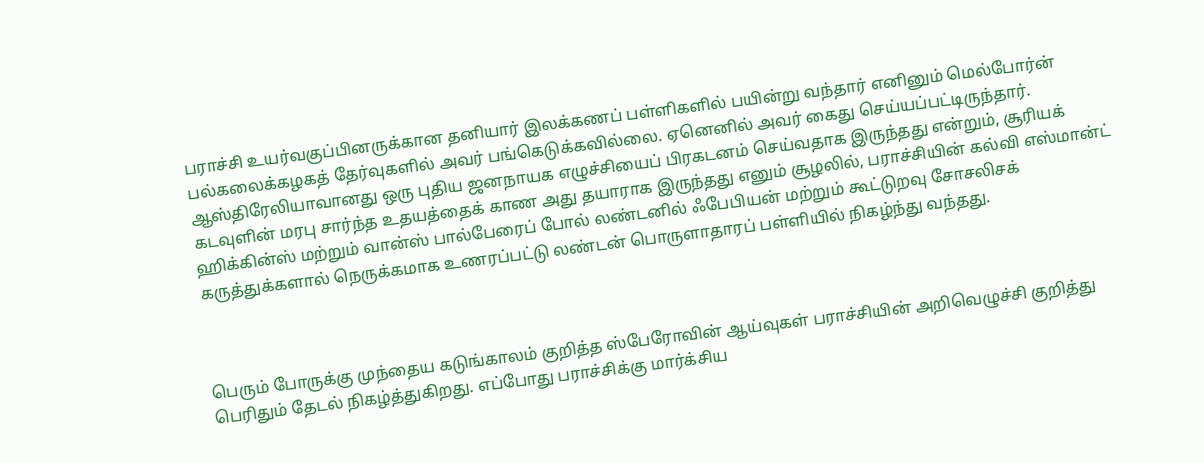பராச்சி உயர்வகுப்பினருக்கான தனியார் இலக்கணப் பள்ளிகளில் பயின்று வந்தார் எனினும் மெல்போர்ன் பல்கலைக்கழகத் தேர்வுகளில் அவர் பங்கெடுக்கவில்லை. ஏனெனில் அவர் கைது செய்யப்பட்டிருந்தார். ஆஸ்திரேலியாவானது ஒரு புதிய ஜனநாயக எழுச்சியைப் பிரகடனம் செய்வதாக இருந்தது என்றும், சூரியக் கடவுளின் மரபு சார்ந்த உதயத்தைக் காண அது தயாராக இருந்தது எனும் சூழலில், பராச்சியின் கல்வி எஸ்மான்ட் ஹிக்கின்ஸ் மற்றும் வான்ஸ் பால்பேரைப் போல் லண்டனில் ஃபேபியன் மற்றும் கூட்டுறவு சோசலிசக் கருத்துக்களால் நெருக்கமாக உணரப்பட்டு லண்டன் பொருளாதாரப் பள்ளியில் நிகழ்ந்து வந்தது.



பெரும் போருக்கு முந்தைய கடுங்காலம் குறித்த ஸ்பேரோவின் ஆய்வுகள் பராச்சியின் அறிவெழுச்சி குறித்து பெரிதும் தேடல் நிகழ்த்துகிறது. எப்போது பராச்சிக்கு மார்க்சிய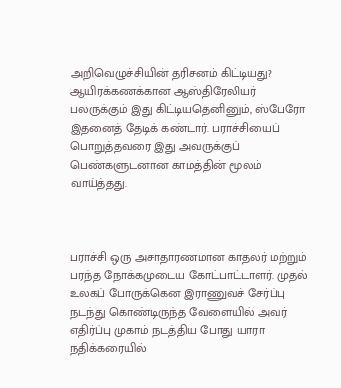அறிவெழுச்சியின் தரிசனம் கிட்டியது? ஆயிரக்கணக்கான ஆஸ்திரேலியர் பலருக்கும் இது கிட்டியதெனினும், ஸ்பேரோ இதனைத் தேடிக் கண்டார். பராச்சியைப் பொறுத்தவரை இது அவருக்குப் பெண்களுடனான காமத்தின் மூலம் வாய்த்தது.



பராச்சி ஒரு அசாதாரணமான காதலர் மற்றும் பரந்த நோக்கமுடைய கோட்பாட்டாளர். முதல் உலகப் போருக்கென இராணுவச் சேர்ப்பு நடந்து கொண்டிருந்த வேளையில் அவர் எதிர்ப்பு முகாம் நடத்திய போது யாரா நதிக்கரையில்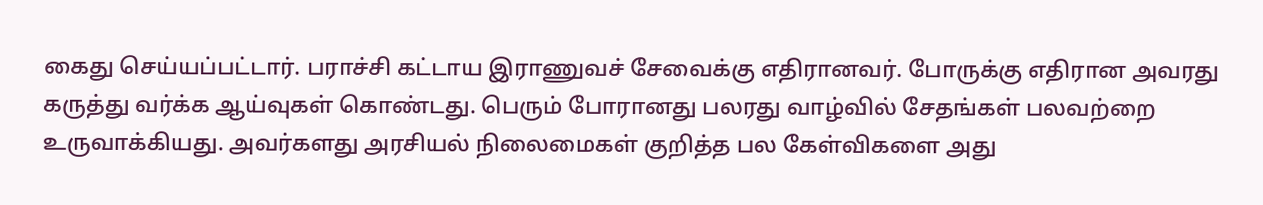கைது செய்யப்பட்டார். பராச்சி கட்டாய இராணுவச் சேவைக்கு எதிரானவர். போருக்கு எதிரான அவரது கருத்து வர்க்க ஆய்வுகள் கொண்டது. பெரும் போரானது பலரது வாழ்வில் சேதங்கள் பலவற்றை உருவாக்கியது. அவர்களது அரசியல் நிலைமைகள் குறித்த பல கேள்விகளை அது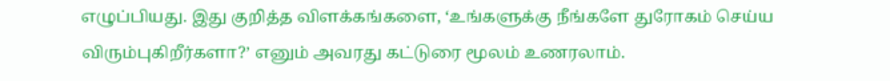எழுப்பியது. இது குறித்த விளக்கங்களை, ‘உங்களுக்கு நீங்களே துரோகம் செய்ய விரும்புகிறீர்களா?’ எனும் அவரது கட்டுரை மூலம் உணரலாம்.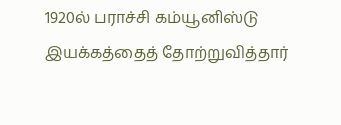1920ல் பராச்சி கம்யூனிஸ்டு இயக்கத்தைத் தோற்றுவித்தார்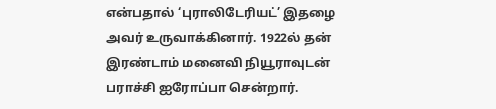என்பதால் ‘புராலிடேரியட்’ இதழை அவர் உருவாக்கினார். 1922ல் தன் இரண்டாம் மனைவி நியூராவுடன் பராச்சி ஐரோப்பா சென்றார்.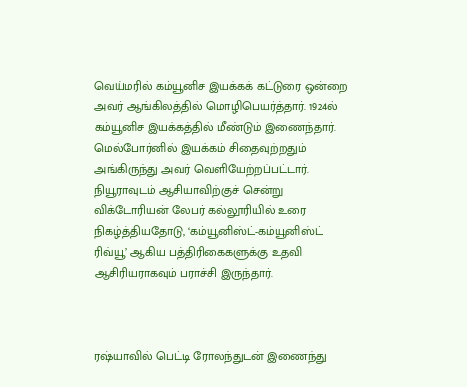வெய்மரில் கம்யூனிச இயக்கக் கட்டுரை ஒன்றை அவர் ஆங்கிலத்தில் மொழிபெயர்த்தார். 1924ல் கம்யூனிச இயக்கத்தில் மீண்டும் இணைந்தார். மெல்போர்னில் இயக்கம் சிதைவுற்றதும் அங்கிருந்து அவர் வெளியேற்றப்பட்டார். நியூராவுடம் ஆசியாவிற்குச் சென்று விக்டோரியன் லேபர் கல்லூரியில் உரை நிகழ்த்தியதோடு, ‘கம்யூனிஸ்ட்-கம்யூனிஸ்ட் ரிவ்யூ’ ஆகிய பத்திரிகைகளுக்கு உதவி ஆசிரியராகவும் பராச்சி இருந்தார்.



ரஷ்யாவில் பெட்டி ரோலந்துடன் இணைந்து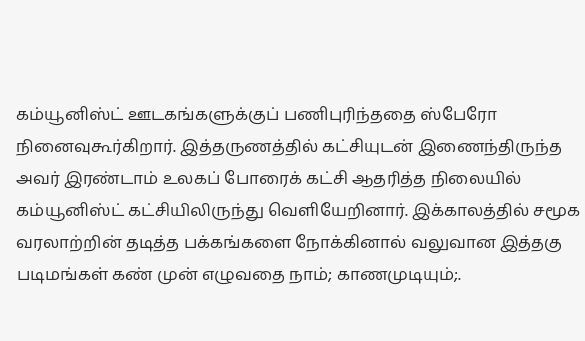கம்யூனிஸ்ட் ஊடகங்களுக்குப் பணிபுரிந்ததை ஸ்பேரோ நினைவுகூர்கிறார். இத்தருணத்தில் கட்சியுடன் இணைந்திருந்த அவர் இரண்டாம் உலகப் போரைக் கட்சி ஆதரித்த நிலையில் கம்யூனிஸ்ட் கட்சியிலிருந்து வெளியேறினார். இக்காலத்தில் சமூக வரலாற்றின் தடித்த பக்கங்களை நோக்கினால் வலுவான இத்தகு படிமங்கள் கண் முன் எழுவதை நாம்; காணமுடியும்;.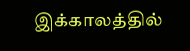இக்காலத்தில்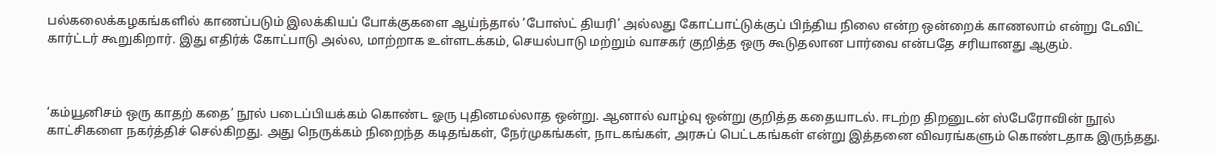பல்கலைக்கழகங்களில் காணப்படும் இலக்கியப் போக்குகளை ஆய்ந்தால் ‘போஸ்ட் தியரி’ அல்லது கோட்பாட்டுக்குப் பிந்திய நிலை என்ற ஒன்றைக் காணலாம் என்று டேவிட் கார்ட்டர் கூறுகிறார். இது எதிர்க் கோட்பாடு அல்ல, மாற்றாக உள்ளடக்கம், செயல்பாடு மற்றும் வாசகர் குறித்த ஒரு கூடுதலான பார்வை என்பதே சரியானது ஆகும்.



‘கம்யூனிசம் ஒரு காதற் கதை’ நூல் படைப்பியக்கம் கொண்ட ஓரு புதினமல்லாத ஒன்று. ஆனால் வாழ்வு ஒன்று குறித்த கதையாடல். ஈடற்ற திறனுடன் ஸ்பேரோவின் நூல் காட்சிகளை நகர்த்திச் செல்கிறது. அது நெருக்கம் நிறைந்த கடிதங்கள், நேர்முகங்கள், நாடகங்கள், அரசுப் பெட்டகங்கள் என்று இத்தனை விவரங்களும் கொண்டதாக இருந்தது.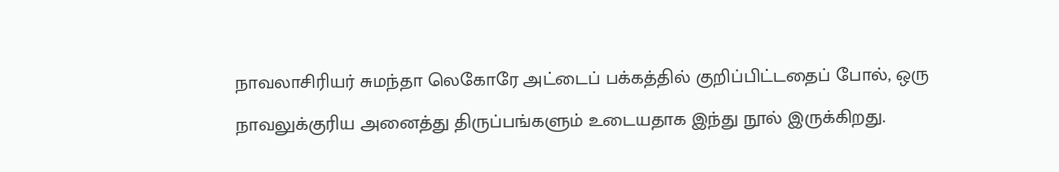நாவலாசிரியர் சுமந்தா லெகோரே அட்டைப் பக்கத்தில் குறிப்பிட்டதைப் போல், ஒரு நாவலுக்குரிய அனைத்து திருப்பங்களும் உடையதாக இந்து நூல் இருக்கிறது.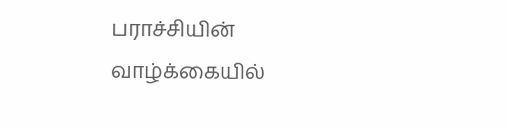பராச்சியின் வாழ்க்கையில்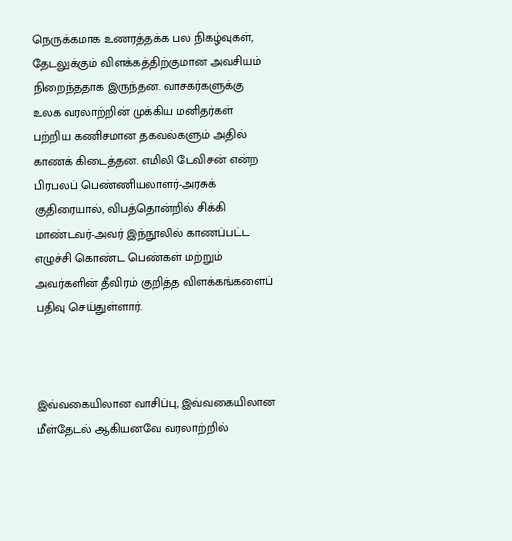நெருக்கமாக உணரத்தக்க பல நிகழ்வுகள், தேடலுக்கும் விளக்கத்திற்குமான அவசியம் நிறைந்ததாக இருந்தன. வாசகர்களுக்கு உலக வரலாற்றின் முக்கிய மனிதர்கள் பற்றிய கணிசமான தகவல்களும் அதில் காணக் கிடைத்தன. எமிலி டேவிசன் என்ற பிரபலப் பெண்ணியலாளர்-அரசுக் குதிரையால், விபத்தொன்றில் சிக்கி மாண்டவர்-அவர் இந்நூலில் காணப்பட்ட எழுச்சி கொண்ட பெண்கள் மற்றும் அவர்களின் தீவிரம் குறித்த விளக்கங்களைப் பதிவு செய்துள்ளார்.



இவ்வகையிலான வாசிப்பு, இவ்வகையிலான மீள்தேடல் ஆகியனவே வரலாற்றில்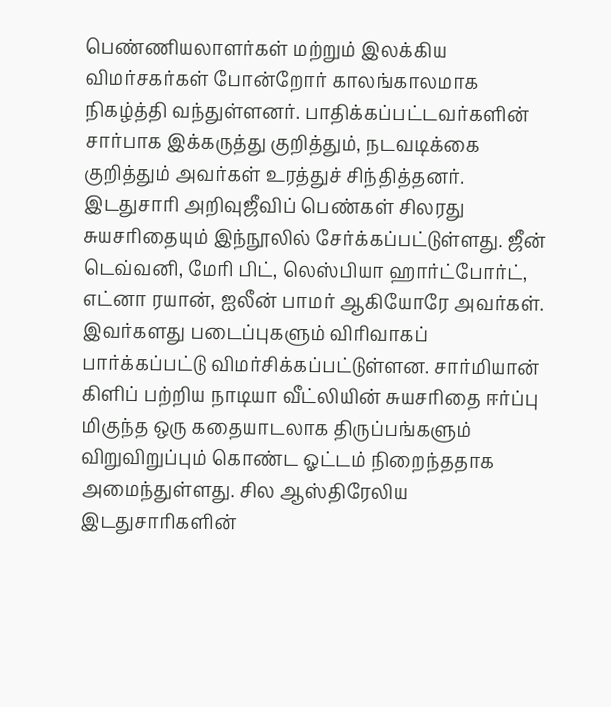பெண்ணியலாளர்கள் மற்றும் இலக்கிய விமர்சகர்கள் போன்றோர் காலங்காலமாக நிகழ்த்தி வந்துள்ளனர். பாதிக்கப்பட்டவர்களின் சார்பாக இக்கருத்து குறித்தும், நடவடிக்கை குறித்தும் அவர்கள் உரத்துச் சிந்தித்தனர். இடதுசாரி அறிவுஜீவிப் பெண்கள் சிலரது சுயசரிதையும் இந்நூலில் சேர்க்கப்பட்டுள்ளது. ஜீன் டெவ்வனி, மேரி பிட், லெஸ்பியா ஹார்ட்போர்ட், எட்னா ரயான், ஐலீன் பாமர் ஆகியோரே அவர்கள். இவர்களது படைப்புகளும் விரிவாகப் பார்க்கப்பட்டு விமர்சிக்கப்பட்டுள்ளன. சார்மியான் கிளிப் பற்றிய நாடியா வீட்லியின் சுயசரிதை ஈர்ப்பு மிகுந்த ஒரு கதையாடலாக திருப்பங்களும் விறுவிறுப்பும் கொண்ட ஓட்டம் நிறைந்ததாக அமைந்துள்ளது. சில ஆஸ்திரேலிய இடதுசாரிகளின்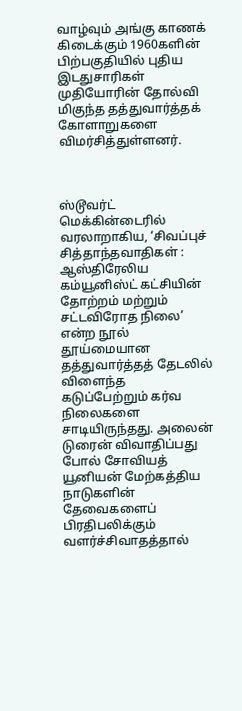வாழ்வும் அங்கு காணக் கிடைக்கும் 1960களின் பிற்பகுதியில் புதிய இடதுசாரிகள் முதியோரின் தோல்வி மிகுந்த தத்துவார்த்தக் கோளாறுகளை விமர்சித்துள்ளனர்.



ஸ்டூவர்ட் மெக்கின்டைரில் வரலாறாகிய, ‘சிவப்புச் சித்தாந்தவாதிகள் : ஆஸ்திரேலிய கம்யூனிஸ்ட் கட்சியின் தோற்றம் மற்றும் சட்டவிரோத நிலை’ என்ற நூல் தூய்மையான தத்துவார்த்தத் தேடலில் விளைந்த கடுப்பேற்றும் கர்வ நிலைகளை சாடியிருந்தது. அலைன் டுரைன் விவாதிப்பது போல் சோவியத் யூனியன் மேற்கத்திய நாடுகளின் தேவைகளைப் பிரதிபலிக்கும் வளர்ச்சிவாதத்தால்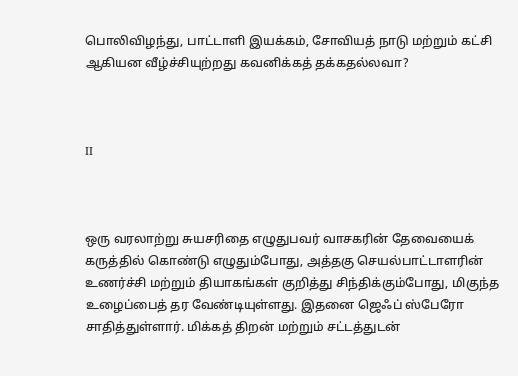பொலிவிழந்து, பாட்டாளி இயக்கம், சோவியத் நாடு மற்றும் கட்சி ஆகியன வீழ்ச்சியுற்றது கவனிக்கத் தக்கதல்லவா?



II



ஒரு வரலாற்று சுயசரிதை எழுதுபவர் வாசகரின் தேவையைக் கருத்தில் கொண்டு எழுதும்போது, அத்தகு செயல்பாட்டாளரின் உணர்ச்சி மற்றும் தியாகங்கள் குறித்து சிந்திக்கும்போது, மிகுந்த உழைப்பைத் தர வேண்டியுள்ளது. இதனை ஜெஃப் ஸ்பேரோ சாதித்துள்ளார். மிக்கத் திறன் மற்றும் சட்டத்துடன்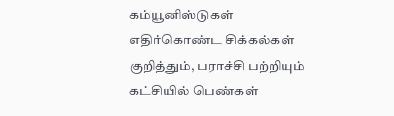கம்யூனிஸ்டுகள் எதிர்கொண்ட சிக்கல்கள் குறித்தும், பராச்சி பற்றியும் கட்சியில் பெண்கள்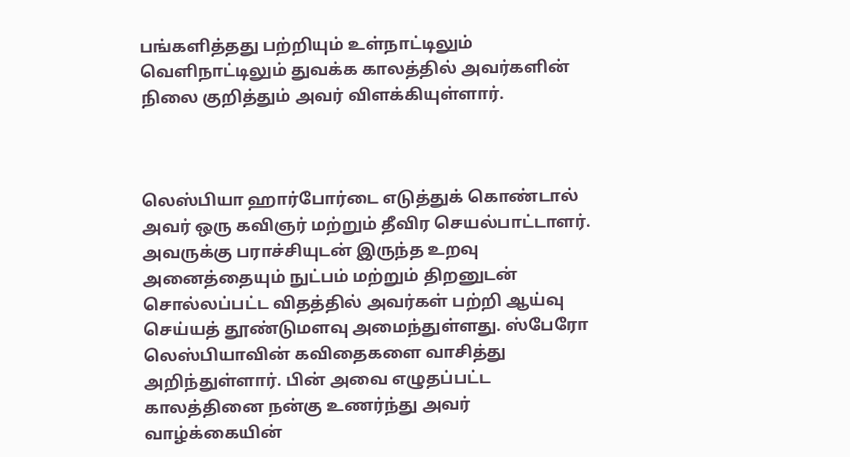பங்களித்தது பற்றியும் உள்நாட்டிலும் வெளிநாட்டிலும் துவக்க காலத்தில் அவர்களின் நிலை குறித்தும் அவர் விளக்கியுள்ளார்.



லெஸ்பியா ஹார்போர்டை எடுத்துக் கொண்டால் அவர் ஒரு கவிஞர் மற்றும் தீவிர செயல்பாட்டாளர். அவருக்கு பராச்சியுடன் இருந்த உறவு அனைத்தையும் நுட்பம் மற்றும் திறனுடன் சொல்லப்பட்ட விதத்தில் அவர்கள் பற்றி ஆய்வு செய்யத் தூண்டுமளவு அமைந்துள்ளது. ஸ்பேரோ லெஸ்பியாவின் கவிதைகளை வாசித்து அறிந்துள்ளார். பின் அவை எழுதப்பட்ட காலத்தினை நன்கு உணர்ந்து அவர் வாழ்க்கையின்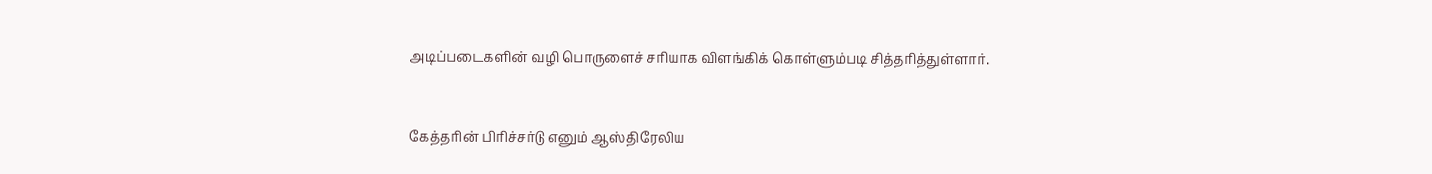அடிப்படைகளின் வழி பொருளைச் சரியாக விளங்கிக் கொள்ளும்படி சித்தரித்துள்ளார்.



கேத்தரின் பிரிச்சர்டு எனும் ஆஸ்திரேலிய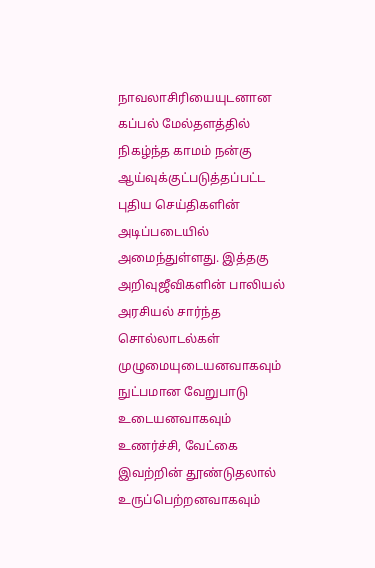நாவலாசிரியையுடனான கப்பல் மேல்தளத்தில் நிகழ்ந்த காமம் நன்கு ஆய்வுக்குட்படுத்தப்பட்ட புதிய செய்திகளின் அடிப்படையில் அமைந்துள்ளது. இத்தகு அறிவுஜீவிகளின் பாலியல் அரசியல் சார்ந்த சொல்லாடல்கள் முழுமையுடையனவாகவும் நுட்பமான வேறுபாடு உடையனவாகவும் உணர்ச்சி, வேட்கை இவற்றின் தூண்டுதலால் உருப்பெற்றனவாகவும்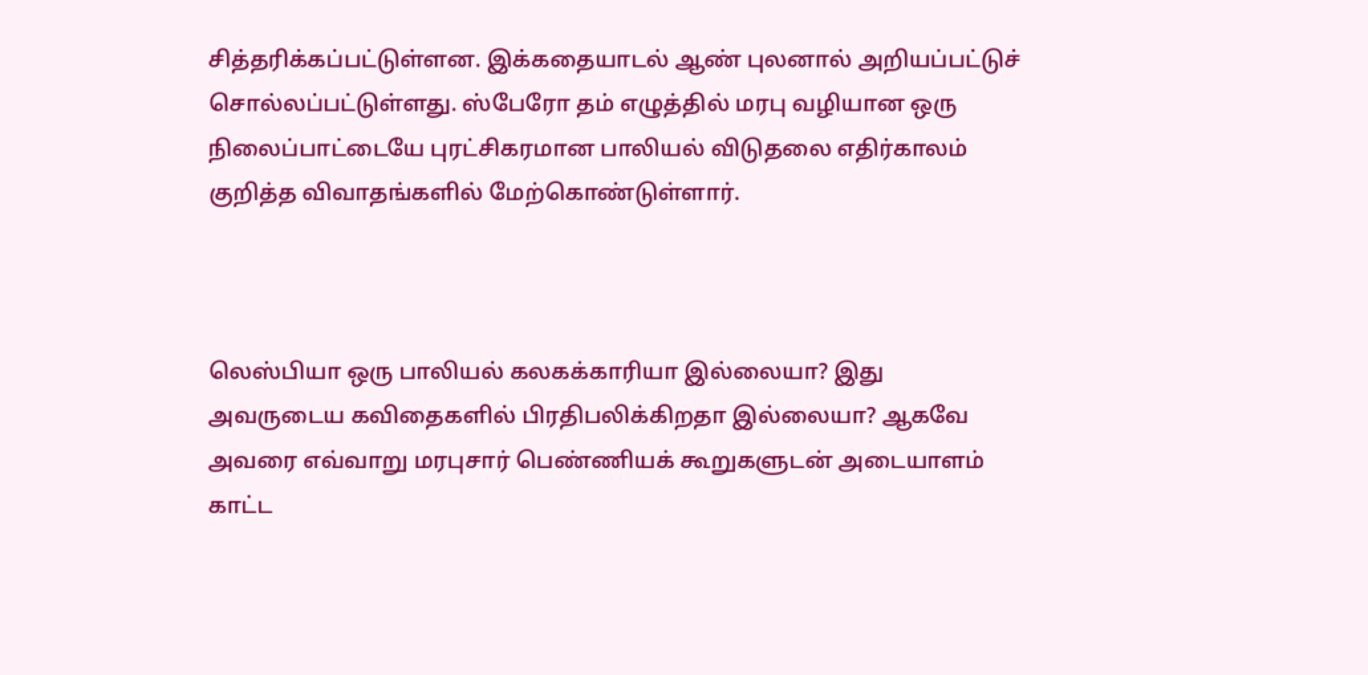சித்தரிக்கப்பட்டுள்ளன. இக்கதையாடல் ஆண் புலனால் அறியப்பட்டுச் சொல்லப்பட்டுள்ளது. ஸ்பேரோ தம் எழுத்தில் மரபு வழியான ஒரு நிலைப்பாட்டையே புரட்சிகரமான பாலியல் விடுதலை எதிர்காலம் குறித்த விவாதங்களில் மேற்கொண்டுள்ளார்.



லெஸ்பியா ஒரு பாலியல் கலகக்காரியா இல்லையா? இது அவருடைய கவிதைகளில் பிரதிபலிக்கிறதா இல்லையா? ஆகவே அவரை எவ்வாறு மரபுசார் பெண்ணியக் கூறுகளுடன் அடையாளம் காட்ட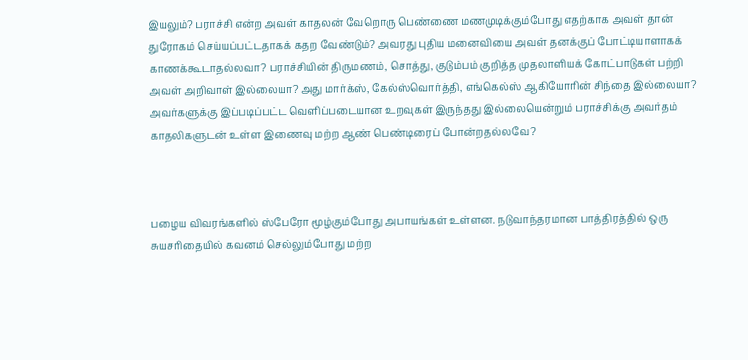இயலும்? பராச்சி என்ற அவள் காதலன் வேறொரு பெண்ணை மணமுடிக்கும்போது எதற்காக அவள் தான் துரோகம் செய்யப்பட்டதாகக் கதற வேண்டும்? அவரது புதிய மனைவியை அவள் தனக்குப் போட்டியாளாகக் காணக்கூடாதல்லவா? பராச்சியின் திருமணம், சொத்து, குடும்பம் குறித்த முதலாளியக் கோட்பாடுகள் பற்றி அவள் அறிவாள் இல்லையா? அது மார்க்ஸ், கேல்ஸ்வொர்த்தி, எங்கெல்ஸ் ஆகியோரின் சிந்தை இல்லையா? அவர்களுக்கு இப்படிப்பட்ட வெளிப்படையான உறவுகள் இருந்தது இல்லையென்றும் பராச்சிக்கு அவர்தம் காதலிகளுடன் உள்ள இணைவு மற்ற ஆண் பெண்டிரைப் போன்றதல்லவே?



பழைய விவரங்களில் ஸ்பேரோ மூழ்கும்போது அபாயங்கள் உள்ளன. நடுவாந்தரமான பாத்திரத்தில் ஒரு சுயசரிதையில் கவனம் செல்லும்போது மற்ற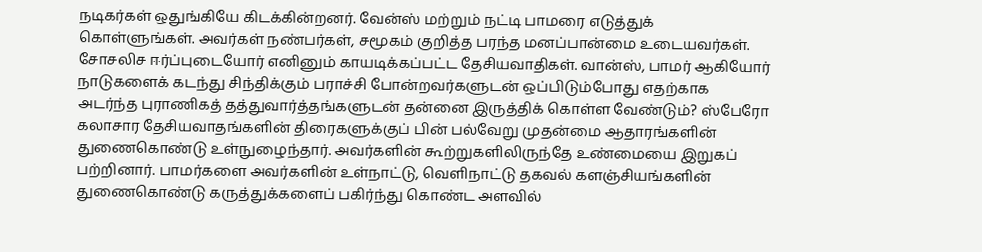நடிகர்கள் ஒதுங்கியே கிடக்கின்றனர். வேன்ஸ் மற்றும் நட்டி பாமரை எடுத்துக் கொள்ளுங்கள். அவர்கள் நண்பர்கள், சமூகம் குறித்த பரந்த மனப்பான்மை உடையவர்கள். சோசலிச ஈர்ப்புடையோர் எனினும் காயடிக்கப்பட்ட தேசியவாதிகள். வான்ஸ், பாமர் ஆகியோர் நாடுகளைக் கடந்து சிந்திக்கும் பராச்சி போன்றவர்களுடன் ஒப்பிடும்போது எதற்காக அடர்ந்த புராணிகத் தத்துவார்த்தங்களுடன் தன்னை இருத்திக் கொள்ள வேண்டும்? ஸ்பேரோ கலாசார தேசியவாதங்களின் திரைகளுக்குப் பின் பல்வேறு முதன்மை ஆதாரங்களின் துணைகொண்டு உள்நுழைந்தார். அவர்களின் கூற்றுகளிலிருந்தே உண்மையை இறுகப் பற்றினார். பாமர்களை அவர்களின் உள்நாட்டு, வெளிநாட்டு தகவல் களஞ்சியங்களின் துணைகொண்டு கருத்துக்களைப் பகிர்ந்து கொண்ட அளவில்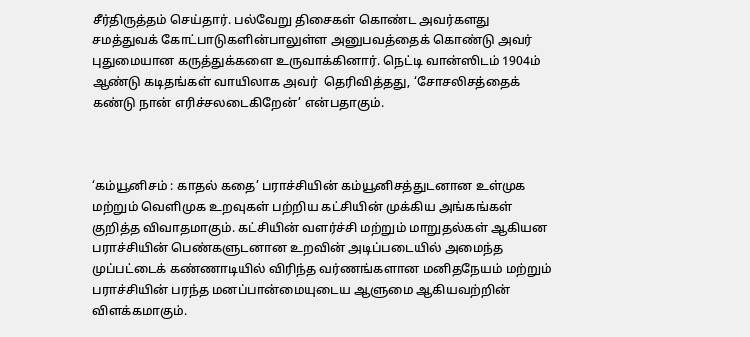சீர்திருத்தம் செய்தார். பல்வேறு திசைகள் கொண்ட அவர்களது சமத்துவக் கோட்பாடுகளின்பாலுள்ள அனுபவத்தைக் கொண்டு அவர் புதுமையான கருத்துக்களை உருவாக்கினார். நெட்டி வான்ஸிடம் 1904ம் ஆண்டு கடிதங்கள் வாயிலாக அவர்  தெரிவித்தது, ‘சோசலிசத்தைக் கண்டு நான் எரிச்சலடைகிறேன்’ என்பதாகும்.



‘கம்யூனிசம் : காதல் கதை’ பராச்சியின் கம்யூனிசத்துடனான உள்முக மற்றும் வெளிமுக உறவுகள் பற்றிய கட்சியின் முக்கிய அங்கங்கள் குறித்த விவாதமாகும். கட்சியின் வளர்ச்சி மற்றும் மாறுதல்கள் ஆகியன பராச்சியின் பெண்களுடனான உறவின் அடிப்படையில் அமைந்த முப்பட்டைக் கண்ணாடியில் விரிந்த வர்ணங்களான மனிதநேயம் மற்றும் பராச்சியின் பரந்த மனப்பான்மையுடைய ஆளுமை ஆகியவற்றின் விளக்கமாகும்.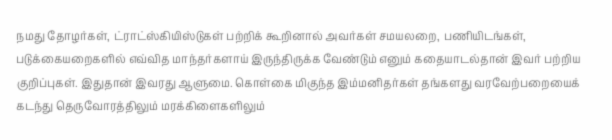நமது தோழர்கள், ட்ராட்ஸ்கியிஸ்டுகள் பற்றிக் கூறினால் அவர்கள் சமயலறை, பணியிடங்கள், படுக்கையறைகளில் எவ்வித மாந்தர்களாய் இருந்திருக்க வேண்டும் எனும் கதையாடல்தான் இவர் பற்றிய குறிப்புகள். இதுதான் இவரது ஆளுமை. கொள்கை மிகுந்த இம்மனிதர்கள் தங்களது வரவேற்பறையைக் கடந்து தெருவோரத்திலும் மரக்கிளைகளிலும்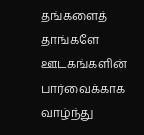தங்களைத் தாங்களே ஊடகங்களின் பார்வைக்காக வாழ்ந்து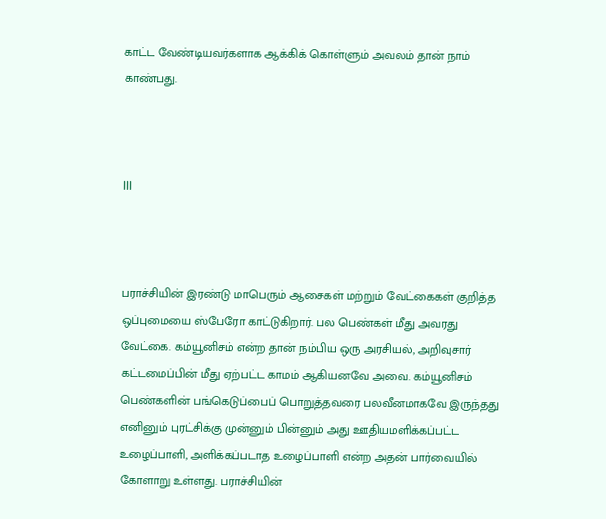காட்ட வேண்டியவர்களாக ஆக்கிக் கொள்ளும் அவலம் தான் நாம் காண்பது.



III



பராச்சியின் இரண்டு மாபெரும் ஆசைகள் மற்றும் வேட்கைகள் குறித்த ஒப்புமையை ஸ்பேரோ காட்டுகிறார். பல பெண்கள் மீது அவரது வேட்கை. கம்யூனிசம் என்ற தான் நம்பிய ஒரு அரசியல், அறிவுசார் கட்டமைப்பின் மீது ஏற்பட்ட காமம் ஆகியனவே அவை. கம்யூனிசம் பெண்களின் பங்கெடுப்பைப் பொறுத்தவரை பலவீனமாகவே இருந்தது எனினும் புரட்சிக்கு முன்னும் பின்னும் அது ஊதியமளிக்கப்பட்ட உழைப்பாளி, அளிக்கப்படாத உழைப்பாளி என்ற அதன் பார்வையில் கோளாறு உள்ளது. பராச்சியின்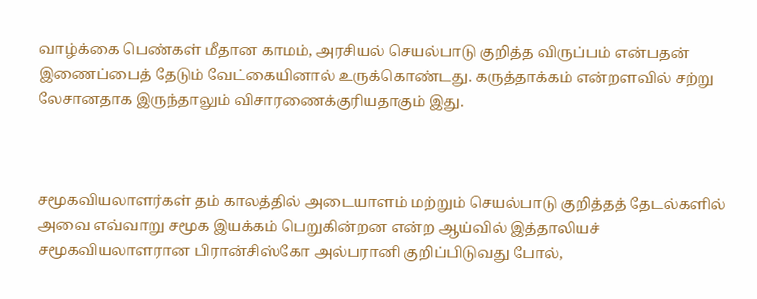வாழ்க்கை பெண்கள் மீதான காமம், அரசியல் செயல்பாடு குறித்த விருப்பம் என்பதன் இணைப்பைத் தேடும் வேட்கையினால் உருக்கொண்டது. கருத்தாக்கம் என்றளவில் சற்று லேசானதாக இருந்தாலும் விசாரணைக்குரியதாகும் இது.



சமூகவியலாளர்கள் தம் காலத்தில் அடையாளம் மற்றும் செயல்பாடு குறித்தத் தேடல்களில் அவை எவ்வாறு சமூக இயக்கம் பெறுகின்றன என்ற ஆய்வில் இத்தாலியச் சமூகவியலாளரான பிரான்சிஸ்கோ அல்பரானி குறிப்பிடுவது போல்,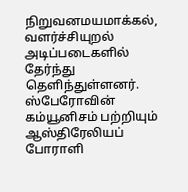நிறுவனமயமாக்கல், வளர்ச்சியுறல் அடிப்படைகளில் தேர்ந்து தெளிந்துள்ளனர். ஸ்பேரோவின் கம்யூனிசம் பற்றியும் ஆஸ்திரேலியப் போராளி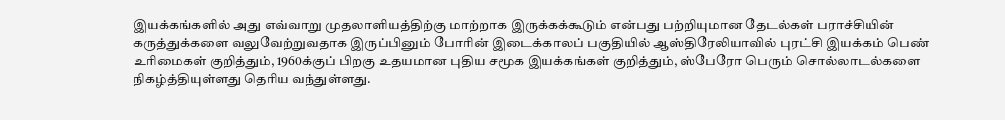இயக்கங்களில் அது எவ்வாறு முதலாளியத்திற்கு மாற்றாக இருக்கக்கூடும் என்பது பற்றியுமான தேடல்கள் பராச்சியின் கருத்துக்களை வலுவேற்றுவதாக இருப்பினும் போரின் இடைக்காலப் பகுதியில் ஆஸ்திரேலியாவில் புரட்சி இயக்கம் பெண் உரிமைகள் குறித்தும், 1960க்குப் பிறகு உதயமான புதிய சமூக இயக்கங்கள் குறித்தும், ஸ்பேரோ பெரும் சொல்லாடல்களை நிகழ்த்தியுள்ளது தெரிய வந்துள்ளது.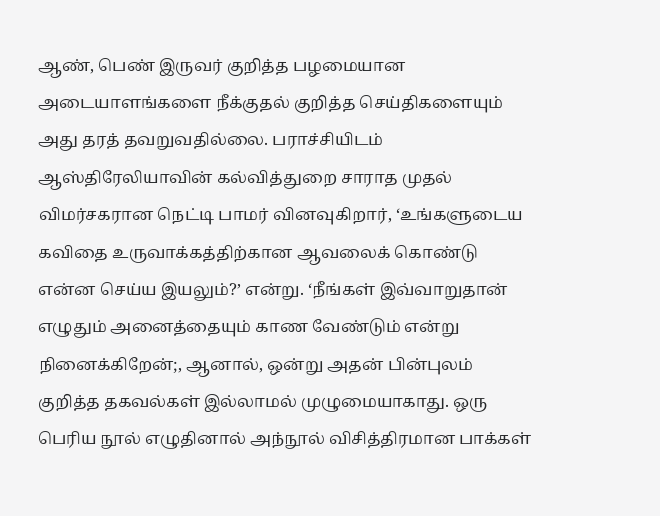ஆண், பெண் இருவர் குறித்த பழமையான அடையாளங்களை நீக்குதல் குறித்த செய்திகளையும் அது தரத் தவறுவதில்லை. பராச்சியிடம் ஆஸ்திரேலியாவின் கல்வித்துறை சாராத முதல் விமர்சகரான நெட்டி பாமர் வினவுகிறார், ‘உங்களுடைய கவிதை உருவாக்கத்திற்கான ஆவலைக் கொண்டு என்ன செய்ய இயலும்?’ என்று. ‘நீங்கள் இவ்வாறுதான் எழுதும் அனைத்தையும் காண வேண்டும் என்று நினைக்கிறேன்;, ஆனால், ஒன்று அதன் பின்புலம் குறித்த தகவல்கள் இல்லாமல் முழுமையாகாது. ஒரு பெரிய நூல் எழுதினால் அந்நூல் விசித்திரமான பாக்கள்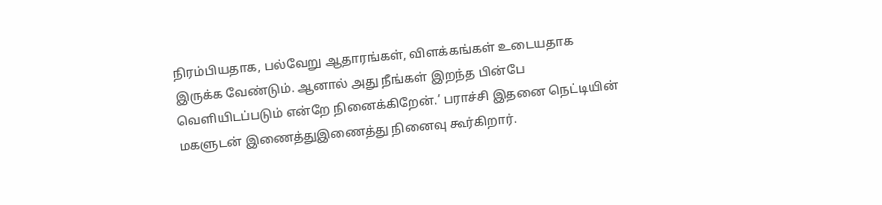நிரம்பியதாக, பல்வேறு ஆதாரங்கள், விளக்கங்கள் உடையதாக இருக்க வேண்டும். ஆனால் அது நீங்கள் இறந்த பின்பே வெளியிடப்படும் என்றே நினைக்கிறேன்.’ பராச்சி இதனை நெட்டியின் மகளுடன் இணைத்துஇணைத்து நினைவு கூர்கிறார்.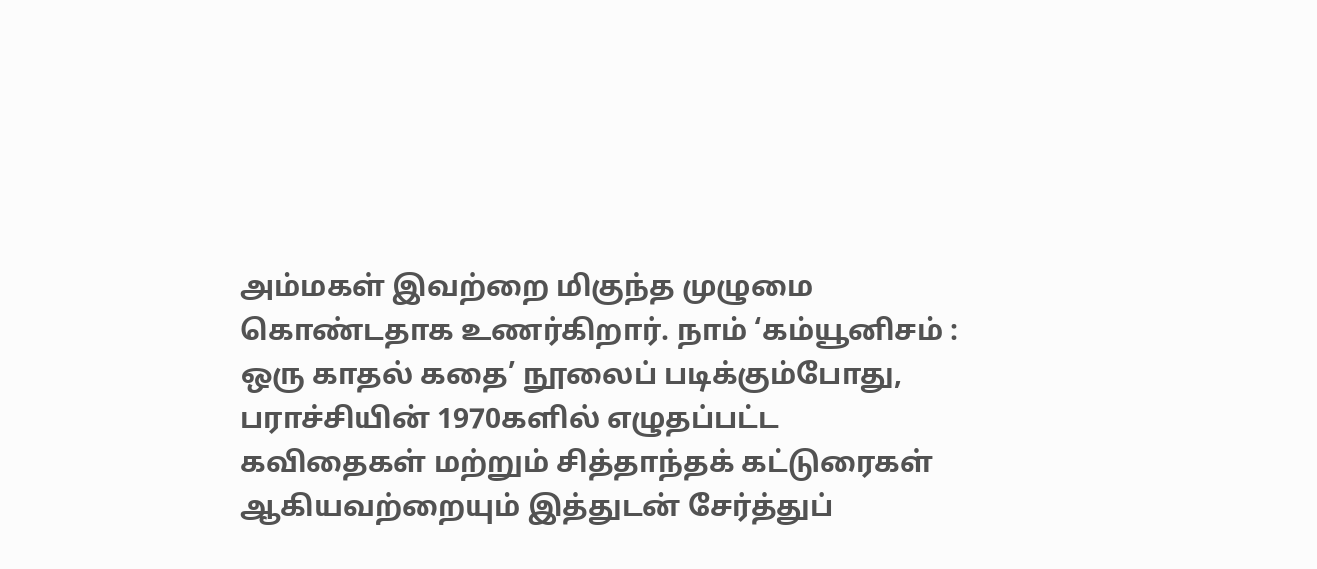அம்மகள் இவற்றை மிகுந்த முழுமை கொண்டதாக உணர்கிறார். நாம் ‘கம்யூனிசம் : ஒரு காதல் கதை’ நூலைப் படிக்கும்போது, பராச்சியின் 1970களில் எழுதப்பட்ட கவிதைகள் மற்றும் சித்தாந்தக் கட்டுரைகள் ஆகியவற்றையும் இத்துடன் சேர்த்துப்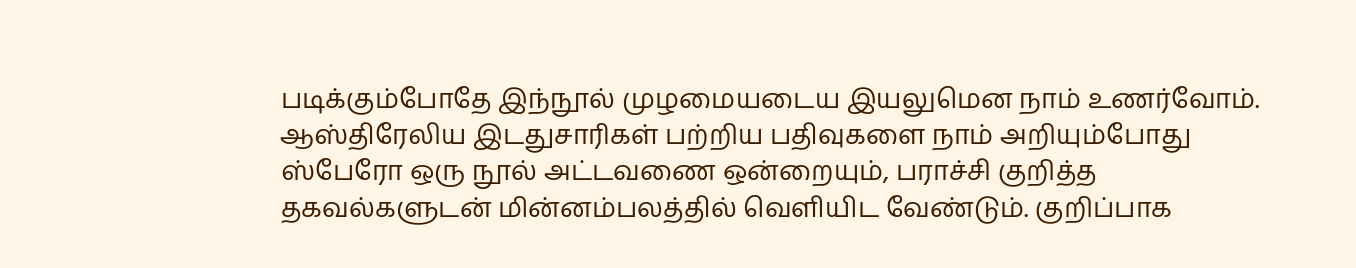படிக்கும்போதே இந்நூல் முழமையடைய இயலுமென நாம் உணர்வோம். ஆஸ்திரேலிய இடதுசாரிகள் பற்றிய பதிவுகளை நாம் அறியும்போது ஸ்பேரோ ஒரு நூல் அட்டவணை ஒன்றையும், பராச்சி குறித்த தகவல்களுடன் மின்னம்பலத்தில் வெளியிட வேண்டும். குறிப்பாக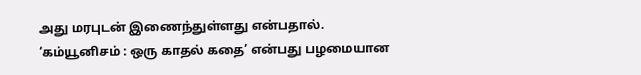அது மரபுடன் இணைந்துள்ளது என்பதால். ‘கம்யூனிசம் : ஒரு காதல் கதை’ என்பது பழமையான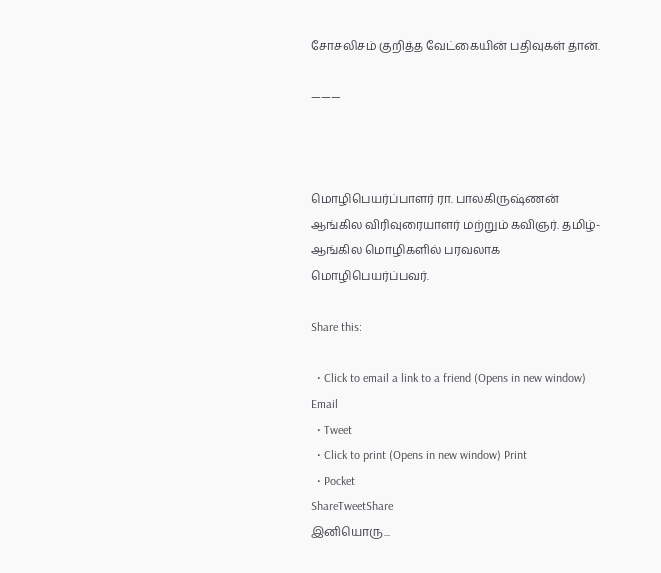சோசலிசம் குறித்த வேட்கையின் பதிவுகள் தான்.

———



மொழிபெயர்ப்பாளர் ரா. பாலகிருஷ்ணன் ஆங்கில விரிவுரையாளர் மற்றும் கவிஞர். தமிழ்-ஆங்கில மொழிகளில் பரவலாக மொழிபெயர்ப்பவர்.

Share this:

  • Click to email a link to a friend (Opens in new window) Email
  • Tweet
  • Click to print (Opens in new window) Print
  • Pocket
ShareTweetShare
இனியொரு...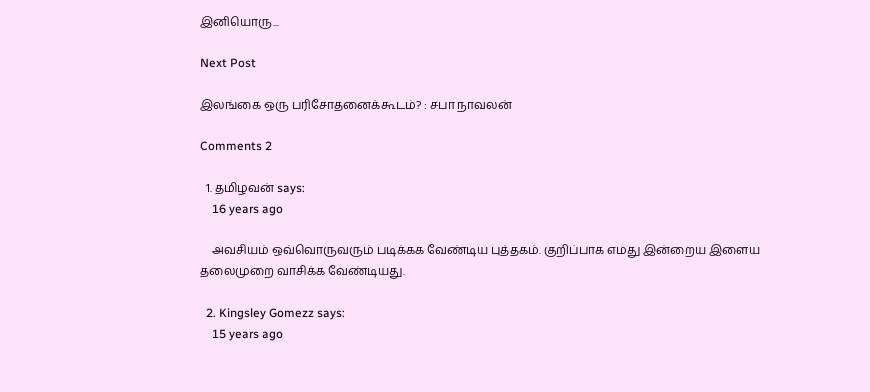இனியொரு...

Next Post

இலங்கை ஒரு பரிசோதனைக்கூடம்? : சபா நாவலன்

Comments 2

  1. தமிழவன் says:
    16 years ago

    அவசியம் ஒவ்வொருவரும் படிக்கக வேண்டிய புத்தகம். குறிப்பாக எமது இன்றைய இளைய தலைமுறை வாசிக்க வேண்டியது.

  2. Kingsley Gomezz says:
    15 years ago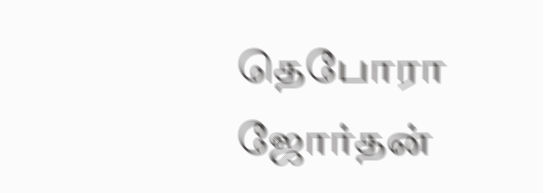தெபோரா ஜோர்தன்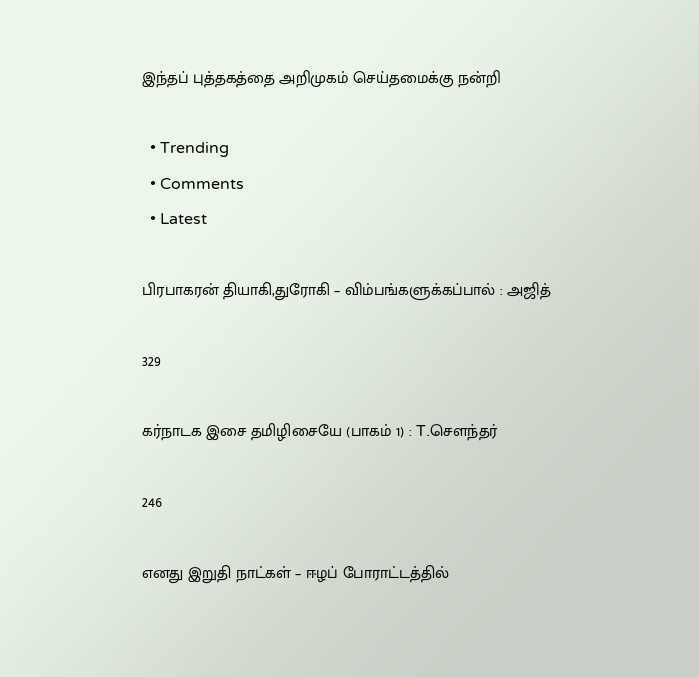இந்தப் புத்தகத்தை அறிமுகம் செய்தமைக்கு நன்றி

  • Trending
  • Comments
  • Latest

பிரபாகரன் தியாகி,துரோகி – விம்பங்களுக்கப்பால் : அஜித்

329

கர்நாடக இசை தமிழிசையே (பாகம் 1) : T.செளந்தர்

246

எனது இறுதி நாட்கள் – ஈழப் போராட்டத்தில்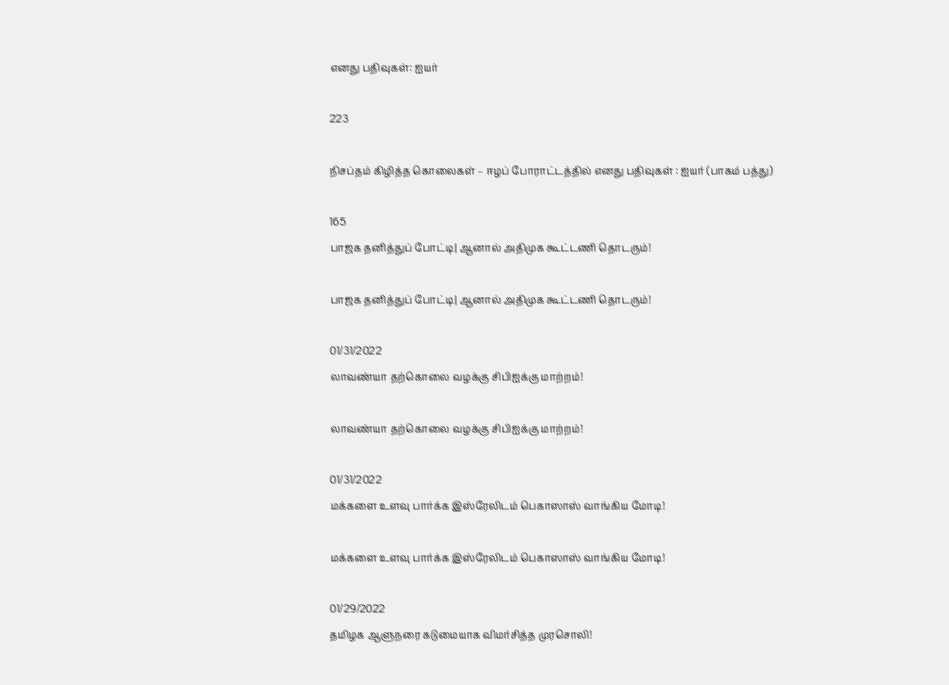எனது பதிவுகள்: ஐயர்

223

நிசப்தம் கிழித்த கொலைகள் – ஈழப் போராட்டத்தில் எனது பதிவுகள் : ஐயர் (பாகம் பத்து)

165
பாஜக தனித்துப் போட்டி| ஆனால் அதிமுக கூட்டணி தொடரும்!

பாஜக தனித்துப் போட்டி| ஆனால் அதிமுக கூட்டணி தொடரும்!

01/31/2022
லாவண்யா தற்கொலை வழக்கு சிபிஐக்கு மாற்றம்!

லாவண்யா தற்கொலை வழக்கு சிபிஐக்கு மாற்றம்!

01/31/2022
மக்களை உளவு பார்க்க இஸ்ரேலிடம் பெகாஸாஸ் வாங்கிய மோடி!

மக்களை உளவு பார்க்க இஸ்ரேலிடம் பெகாஸாஸ் வாங்கிய மோடி!

01/29/2022
தமிழக ஆளுநரை கடுமையாக விமர்சித்த முரசொலி!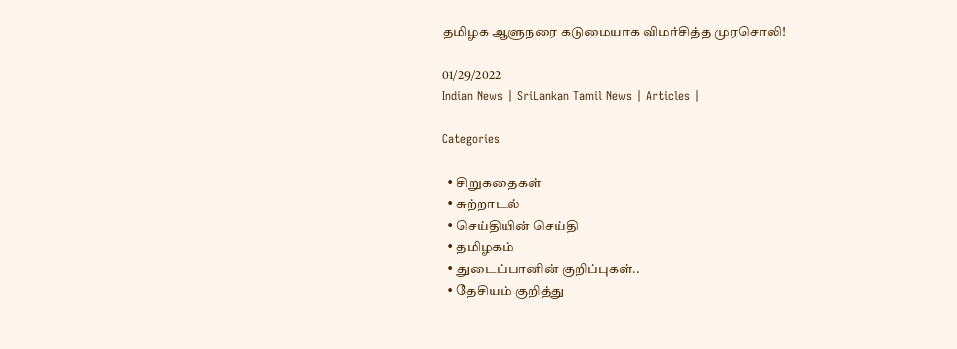தமிழக ஆளுநரை கடுமையாக விமர்சித்த முரசொலி!

01/29/2022
Indian News | SriLankan Tamil News | Articles |

Categories

  • சிறுகதைகள்
  • சுற்றாடல்
  • செய்தியின் செய்தி
  • தமிழகம்
  • துடைப்பானின் குறிப்புகள்..
  • தேசியம் குறித்து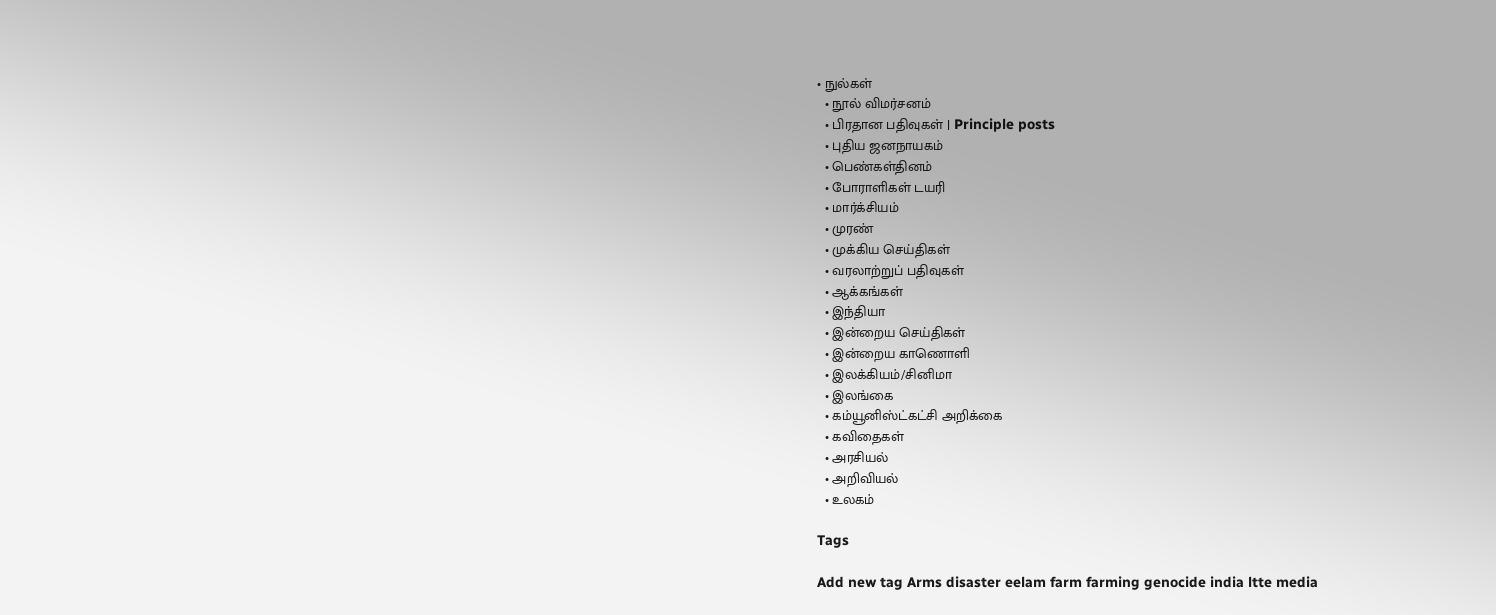• நுல்கள்
  • நூல் விமர்சனம்
  • பிரதான பதிவுகள் | Principle posts
  • புதிய ஜனநாயகம்
  • பெண்கள்தினம்
  • போராளிகள் டயரி
  • மார்க்சியம்
  • முரண்
  • முக்கிய செய்திகள்
  • வரலாற்றுப் பதிவுகள்
  • ஆக்கங்கள்
  • இந்தியா
  • இன்றைய செய்திகள்
  • இன்றைய காணொளி
  • இலக்கியம்/சினிமா
  • இலங்கை
  • கம்யூனிஸ்ட்கட்சி அறிக்கை
  • கவிதைகள்
  • அரசியல்
  • அறிவியல்
  • உலகம்

Tags

Add new tag Arms disaster eelam farm farming genocide india ltte media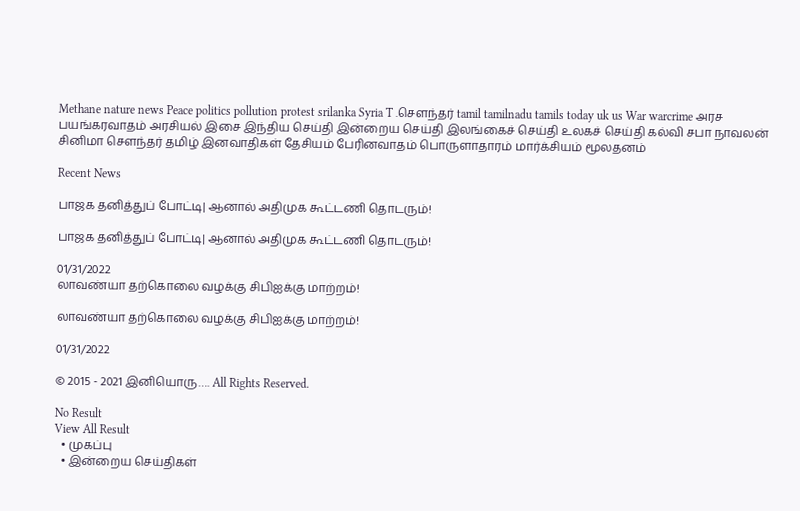Methane nature news Peace politics pollution protest srilanka Syria T .சௌந்தர் tamil tamilnadu tamils today uk us War warcrime அரச பயங்கரவாதம் அரசியல் இசை இந்திய செய்தி இன்றைய செய்தி இலங்கைச் செய்தி உலகச் செய்தி கல்வி சபா நாவலன் சினிமா சௌந்தர் தமிழ் இனவாதிகள் தேசியம் பேரினவாதம் பொருளாதாரம் மார்க்சியம் மூலதனம்

Recent News

பாஜக தனித்துப் போட்டி| ஆனால் அதிமுக கூட்டணி தொடரும்!

பாஜக தனித்துப் போட்டி| ஆனால் அதிமுக கூட்டணி தொடரும்!

01/31/2022
லாவண்யா தற்கொலை வழக்கு சிபிஐக்கு மாற்றம்!

லாவண்யா தற்கொலை வழக்கு சிபிஐக்கு மாற்றம்!

01/31/2022

© 2015 - 2021 இனியொரு…. All Rights Reserved.

No Result
View All Result
  • முகப்பு
  • இன்றைய செய்திகள்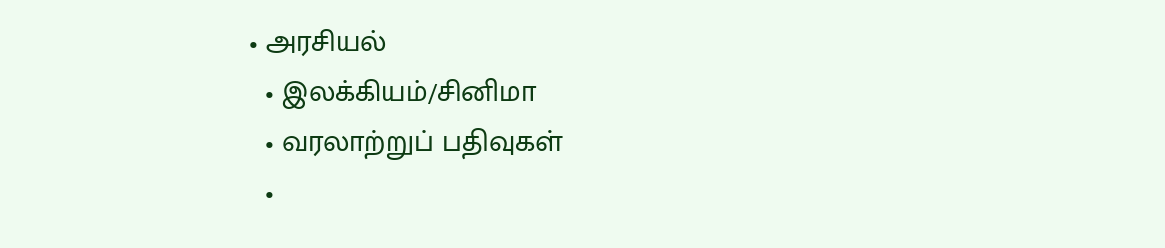• அரசியல்
  • இலக்கியம்/சினிமா
  • வரலாற்றுப் பதிவுகள்
  •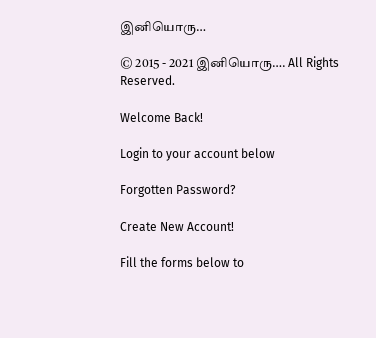இனியொரு…

© 2015 - 2021 இனியொரு…. All Rights Reserved.

Welcome Back!

Login to your account below

Forgotten Password?

Create New Account!

Fill the forms below to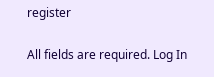register

All fields are required. Log In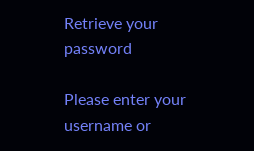Retrieve your password

Please enter your username or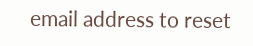email address to reset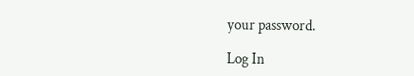your password.

Log In